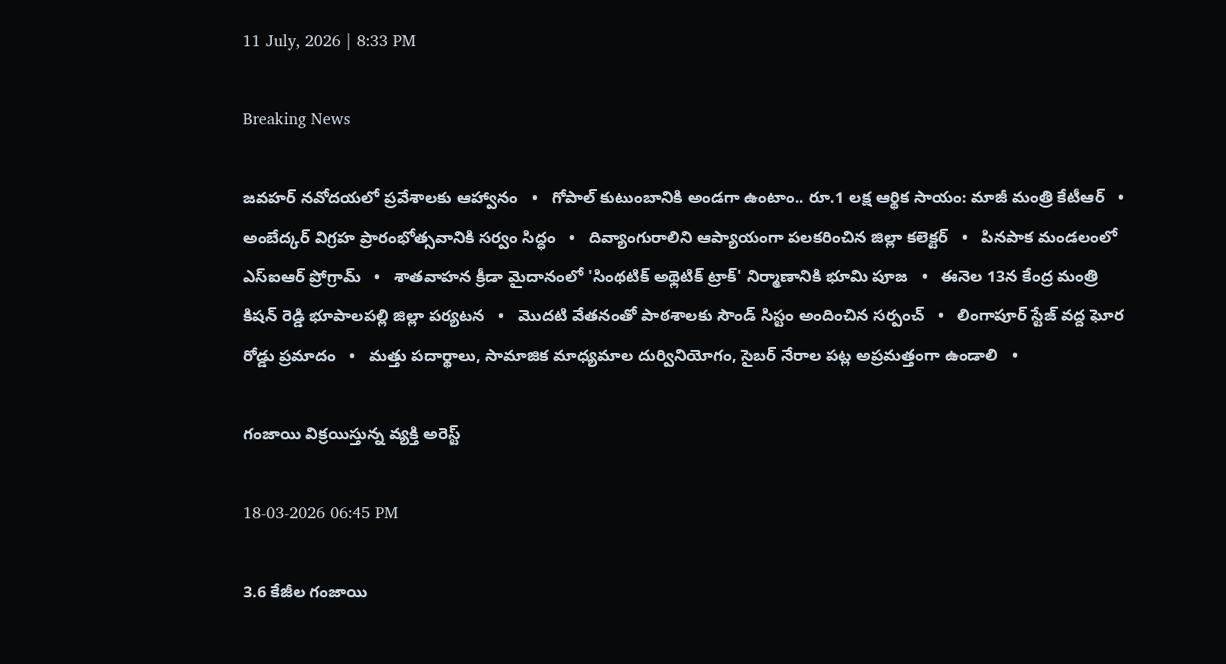11 July, 2026 | 8:33 PM

Breaking News

జవహర్ నవోదయలో ప్రవేశాలకు ఆహ్వానం   •   గోపాల్ కుటుంబానికి అండగా ఉంటాం.. రూ.1 లక్ష ఆర్థిక సాయం: మాజీ మంత్రి కేటీఆర్   •   అంబేద్కర్ విగ్రహ ప్రారంభోత్సవానికి సర్వం సిద్ధం   •   దివ్యాంగురాలిని ఆప్యాయంగా పలకరించిన జిల్లా కలెక్టర్   •   పినపాక మండలంలో ఎస్ఐఆర్ ప్రోగ్రామ్   •   శాతవాహన క్రీడా మైదానంలో 'సింథటిక్ అథ్లెటిక్ ట్రాక్' నిర్మాణానికి భూమి పూజ   •   ఈనెల 13న కేంద్ర మంత్రి కిషన్ రెడ్డి భూపాలపల్లి జిల్లా పర్యటన   •   మొదటి వేతనంతో పాఠశాలకు సౌండ్ సిస్టం అందించిన సర్పంచ్   •   లింగాపూర్ స్టేజ్ వద్ద ఘోర రోడ్డు ప్రమాదం   •   మత్తు పదార్థాలు, సామాజిక మాధ్యమాల దుర్వినియోగం, సైబర్ నేరాల పట్ల అప్రమత్తంగా ఉండాలి   •

గంజాయి విక్రయిస్తున్న వ్యక్తి అరెస్ట్

18-03-2026 06:45 PM

3.6 కేజీల గంజాయి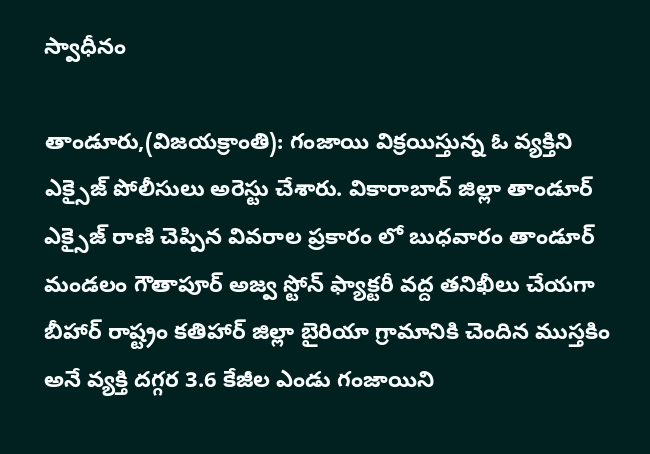స్వాధీనం

తాండూరు,(విజయక్రాంతి): గంజాయి విక్రయిస్తున్న ఓ వ్యక్తిని ఎక్సైజ్ పోలీసులు అరెస్టు చేశారు. వికారాబాద్ జిల్లా తాండూర్ ఎక్సైజ్ రాణి చెప్పిన వివరాల ప్రకారం లో బుధవారం తాండూర్ మండలం గౌతాపూర్ అజ్వ స్టోన్ ఫ్యాక్టరీ వద్ద తనిఖీలు చేయగా బీహార్ రాష్ట్రం కతిహార్ జిల్లా బైరియా గ్రామానికి చెందిన ముస్తకిం అనే వ్యక్తి దగ్గర 3.6 కేజీల ఎండు గంజాయిని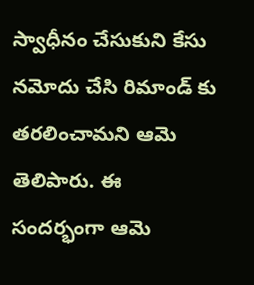స్వాధీనం చేసుకుని కేసు నమోదు చేసి రిమాండ్ కు తరలించామని ఆమె తెలిపారు. ఈ సందర్భంగా ఆమె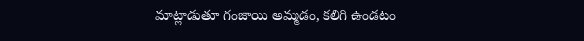మాట్లాడుతూ గంజాయి అమ్మడం, కలిగి ఉండటం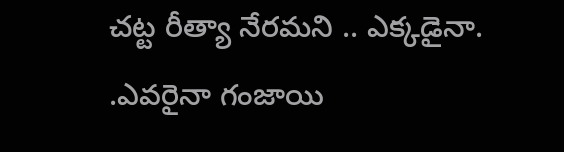చట్ట రీత్యా నేరమని .. ఎక్కడైనా. .ఎవరైనా గంజాయి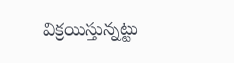విక్రయిస్తున్నట్టు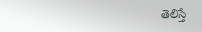తెలిస్తే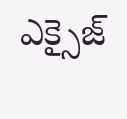ఎక్సైజ్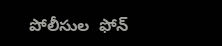పోలీసుల  ఫోన్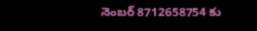నెంబర్ 8712658754 కు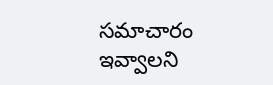సమాచారం ఇవ్వాలని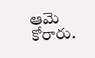ఆమె కోరారు.